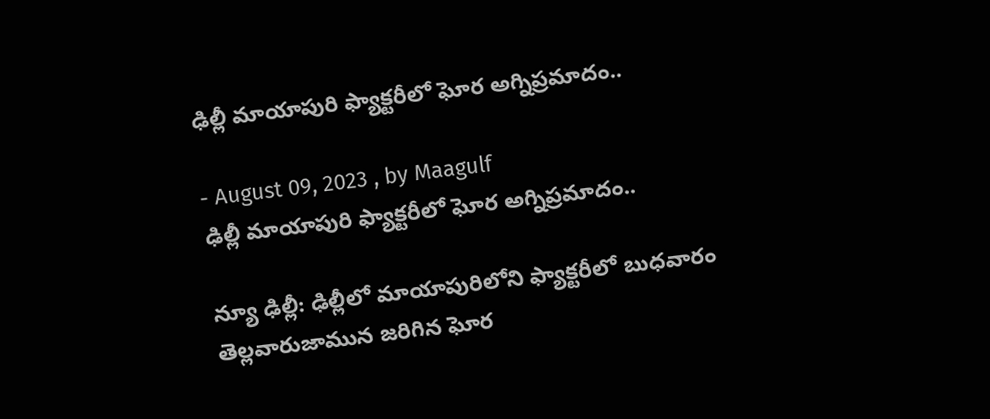ఢిల్లీ మాయాపురి ఫ్యాక్టరీలో ఘోర అగ్నిప్రమాదం..

- August 09, 2023 , by Maagulf
ఢిల్లీ మాయాపురి ఫ్యాక్టరీలో ఘోర అగ్నిప్రమాదం..

న్యూ ఢిల్లీ: ఢిల్లీలో మాయాపురిలోని ఫ్యాక్టరీలో బుధవారం తెల్లవారుజామున జరిగిన ఘోర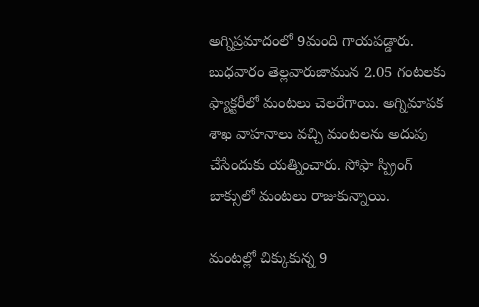అగ్నిప్రమాదంలో 9మంది గాయపడ్డారు. బుధవారం తెల్లవారుజామున 2.05 గంటలకు ఫ్యాక్టరీలో మంటలు చెలరేగాయి. అగ్నిమాపక శాఖ వాహనాలు వచ్చి మంటలను అదుపు చేసేందుకు యత్నించారు. సోఫా స్ప్రింగ్ బాక్సులో మంటలు రాజుకున్నాయి.

మంటల్లో చిక్కుకున్న 9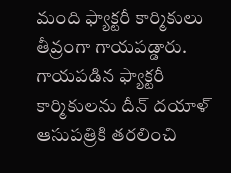మంది ఫ్యాక్టరీ కార్మికులు తీవ్రంగా గాయపడ్డారు. గాయపడిన ఫ్యాక్టరీ కార్మికులను దీన్ దయాళ్ ఆసుపత్రికి తరలించి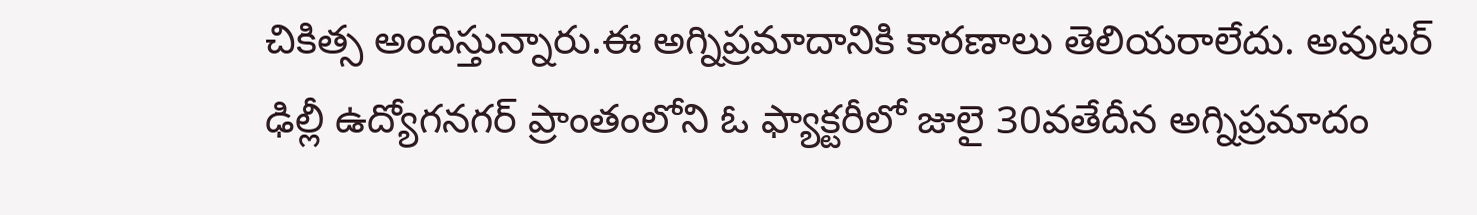చికిత్స అందిస్తున్నారు.ఈ అగ్నిప్రమాదానికి కారణాలు తెలియరాలేదు. అవుటర్ ఢిల్లీ ఉద్యోగనగర్ ప్రాంతంలోని ఓ ఫ్యాక్టరీలో జులై 30వతేదీన అగ్నిప్రమాదం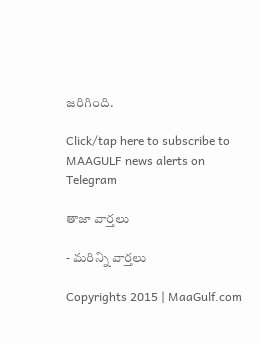జరిగింది.

Click/tap here to subscribe to MAAGULF news alerts on Telegram

తాజా వార్తలు

- మరిన్ని వార్తలు

Copyrights 2015 | MaaGulf.com